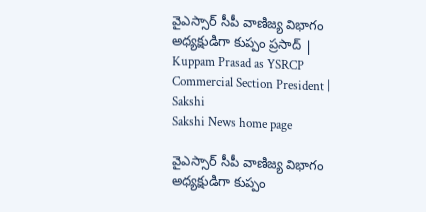వైఎస్సార్‌ సీపీ వాణిజ్య విభాగం అధ్యక్షుడిగా కుప్పం ప్రసాద్‌ | Kuppam Prasad as YSRCP Commercial Section President | Sakshi
Sakshi News home page

వైఎస్సార్‌ సీపీ వాణిజ్య విభాగం అధ్యక్షుడిగా కుప్పం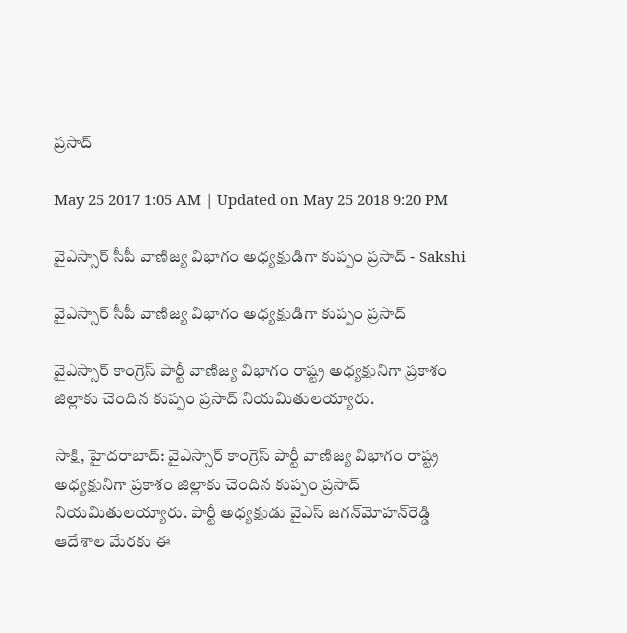ప్రసాద్‌

May 25 2017 1:05 AM | Updated on May 25 2018 9:20 PM

వైఎస్సార్‌ సీపీ వాణిజ్య విభాగం అధ్యక్షుడిగా కుప్పం ప్రసాద్‌ - Sakshi

వైఎస్సార్‌ సీపీ వాణిజ్య విభాగం అధ్యక్షుడిగా కుప్పం ప్రసాద్‌

వైఎస్సార్‌ కాంగ్రెస్‌ పార్టీ వాణిజ్య విభాగం రాష్ట్ర అధ్యక్షునిగా ప్రకాశం జిల్లాకు చెందిన కుప్పం ప్రసాద్‌ నియమితులయ్యారు.

సాక్షి, హైదరాబాద్‌: వైఎస్సార్‌ కాంగ్రెస్‌ పార్టీ వాణిజ్య విభాగం రాష్ట్ర అధ్యక్షునిగా ప్రకాశం జిల్లాకు చెందిన కుప్పం ప్రసాద్‌ నియమితులయ్యారు. పార్టీ అధ్యక్షుడు వైఎస్‌ జగన్‌మోహన్‌రెడ్డి ఆదేశాల మేరకు ఈ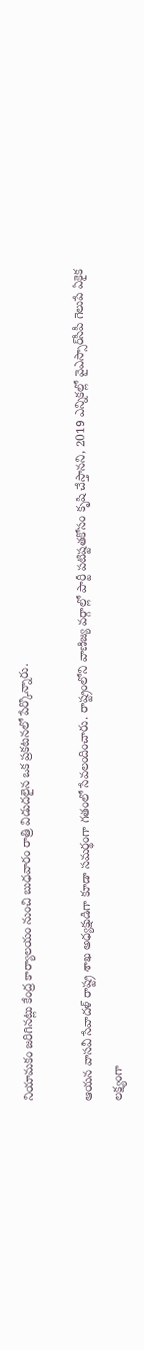నియామకం జరిగినట్లు కేంద్ర కార్యాలయం నుంచి బుధవారం రాత్రి విడుదలైన ఒక ప్రకటనలో పేర్కొన్నారు.

ఆయన వాసవీ సేవాదళ్‌ రాష్ట్ర శాఖ అధ్యక్షుడిగా కూడా సమర్థంగా గతంలో సేవలందించారు. రాష్ట్రంలోని వాణిజ్య వర్గాల్లో పార్టీ పటిష్టతకోసం కృషి చేస్తానని, 2019 ఎన్నికల్లో వైఎస్సార్‌సీపీ గెలుపే ఏకైక లక్ష్యంగా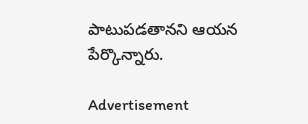పాటుపడతానని ఆయన పేర్కొన్నారు.

Advertisement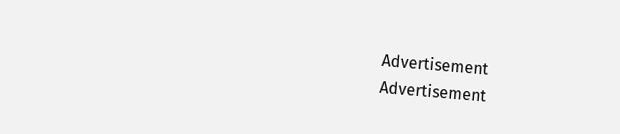Advertisement
Advertisement